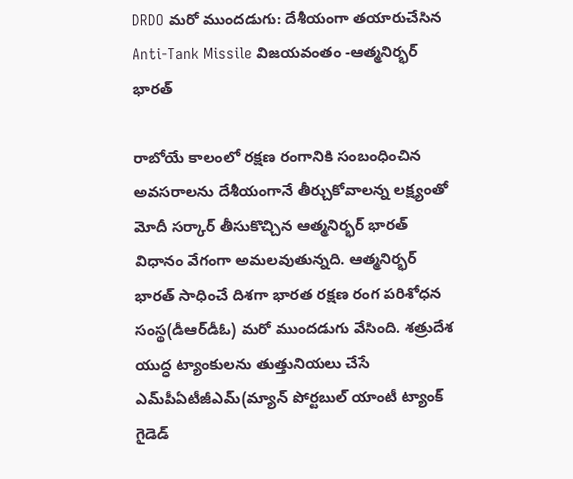DRDO మరో ముందడుగు: దేశీయంగా తయారుచేసిన Anti-Tank Missile విజయవంతం -ఆత్మనిర్భర్ భారత్‌

రాబోయే కాలంలో రక్షణ రంగానికి సంబంధించిన అవసరాలను దేశీయంగానే తీర్చుకోవాలన్న లక్ష్యంతో మోదీ సర్కార్ తీసుకొచ్చిన ఆత్మనిర్భర్ భారత్ విధానం వేగంగా అమలవుతున్నది. ఆత్మనిర్భర్ భారత్‌ సాధించే దిశగా భారత రక్షణ రంగ పరిశోధన సంస్థ(డీఆర్‌డీఓ) మరో ముందడుగు వేసింది. శత్రుదేశ యుద్ధ ట్యాంకులను తుత్తునియలు చేసే ఎమ్‌పీఏటీజీఎమ్(మ్యాన్ పోర్టబుల్ యాంటీ ట్యాంక్ గైడెడ్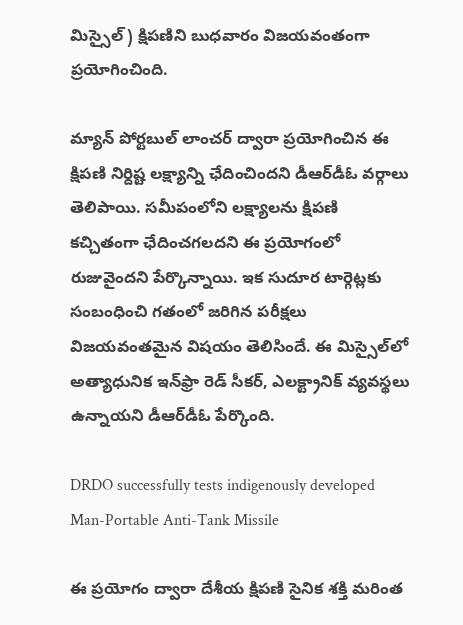మిస్సైల్) క్షిపణిని బుధవారం విజయవంతంగా ప్రయోగించింది.

మ్యాన్ పోర్టబుల్ లాంచర్ ద్వారా ప్రయోగించిన ఈ క్షిపణి నిర్దిష్ట లక్ష్యాన్ని ఛేదించిందని డీఆర్‌డీఓ వర్గాలు తెలిపాయి. సమీపంలోని లక్ష్యాలను క్షిపణి కచ్చితంగా ఛేదించగలదని ఈ ప్రయోగంలో రుజువైందని పేర్కొన్నాయి. ఇక సుదూర టార్గెట్లకు సంబంధించి గతంలో జరిగిన పరీక్షలు విజయవంతమైన విషయం తెలిసిందే. ఈ మిస్సైల్‌లో అత్యాధునిక ఇన్‌ఫ్రా రెడ్ సీకర్, ఎలక్ట్రానిక్ వ్యవస్థలు ఉన్నాయని డీఆర్‌డీఓ పేర్కొంది.

DRDO successfully tests indigenously developed Man-Portable Anti-Tank Missile

ఈ ప్రయోగం ద్వారా దేశీయ క్షిపణి సైనిక శక్తి మరింత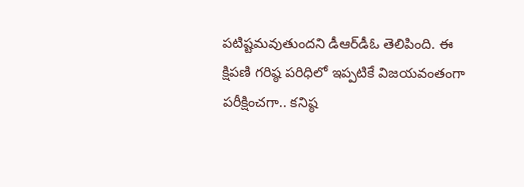పటిష్టమవుతుందని డీఆర్‌డీఓ తెలిపింది. ఈ క్షిపణి గరిష్ఠ పరిధిలో ఇప్పటికే విజయవంతంగా పరీక్షించగా.. కనిష్ఠ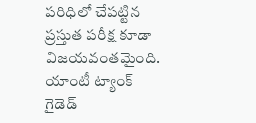పరిధిలో చేపట్టిన ప్రస్తుత పరీక్ష కూడా విజయవంతమైంది. యాంటీ ట్యాంక్‌ గైడెడ్‌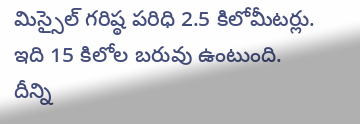మిస్సైల్‌ గరిష్ఠ పరిధి 2.5 కిలోమీటర్లు. ఇది 15 కిలోల బరువు ఉంటుంది. దీన్ని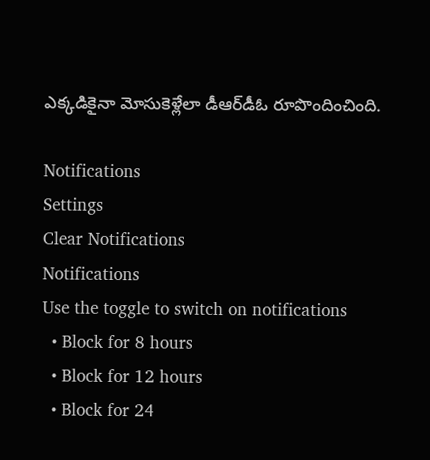ఎక్కడికైనా మోసుకెళ్లేలా డీఆర్‌డీఓ రూపొందించింది.

Notifications
Settings
Clear Notifications
Notifications
Use the toggle to switch on notifications
  • Block for 8 hours
  • Block for 12 hours
  • Block for 24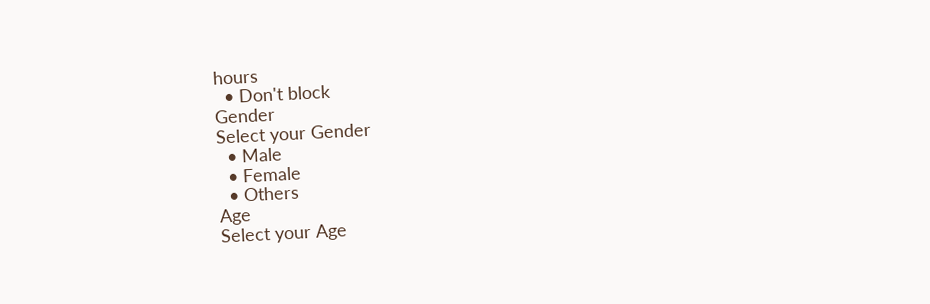hours
  • Don't block
Gender
Select your Gender
  • Male
  • Female
  • Others
Age
Select your Age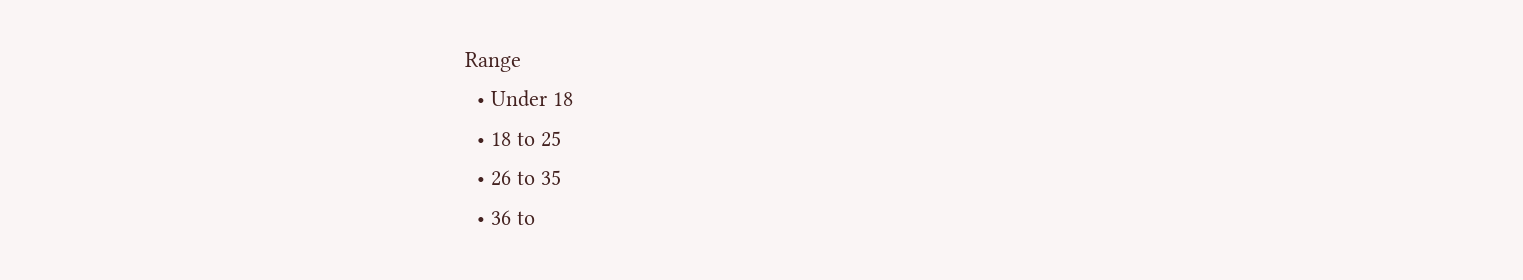Range
  • Under 18
  • 18 to 25
  • 26 to 35
  • 36 to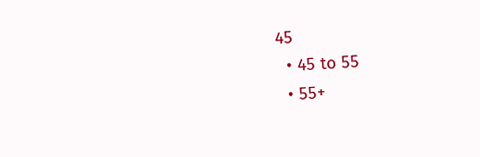45
  • 45 to 55
  • 55+